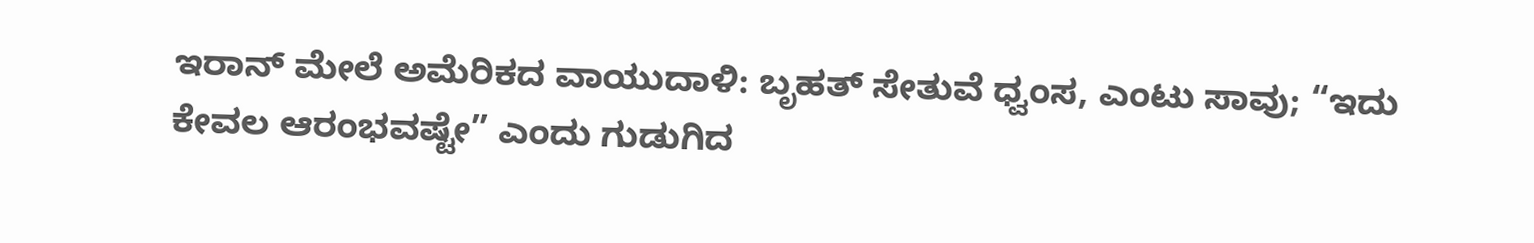ಇರಾನ್ ಮೇಲೆ ಅಮೆರಿಕದ ವಾಯುದಾಳಿ: ಬೃಹತ್ ಸೇತುವೆ ಧ್ವಂಸ, ಎಂಟು ಸಾವು; “ಇದು ಕೇವಲ ಆರಂಭವಷ್ಟೇ” ಎಂದು ಗುಡುಗಿದ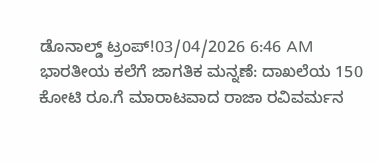ಡೊನಾಲ್ಡ್ ಟ್ರಂಪ್!03/04/2026 6:46 AM
ಭಾರತೀಯ ಕಲೆಗೆ ಜಾಗತಿಕ ಮನ್ನಣೆ: ದಾಖಲೆಯ 150 ಕೋಟಿ ರೂ.ಗೆ ಮಾರಾಟವಾದ ರಾಜಾ ರವಿವರ್ಮನ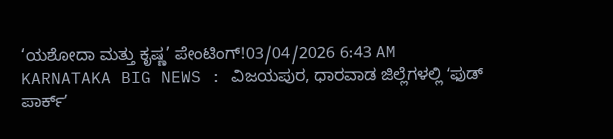‘ಯಶೋದಾ ಮತ್ತು ಕೃಷ್ಣ’ ಪೇಂಟಿಂಗ್!03/04/2026 6:43 AM
KARNATAKA BIG NEWS : ವಿಜಯಪುರ, ಧಾರವಾಡ ಜಿಲ್ಲೆಗಳಲ್ಲಿ ʻಫುಡ್ ಪಾರ್ಕ್ʼ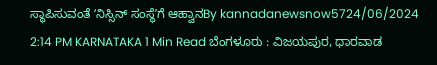ಸ್ಥಾಪಿಸುವಂತೆ ʻನಿಸ್ಸಿನ್ ಸಂಸ್ಥೆʼಗೆ ಆಹ್ವಾನBy kannadanewsnow5724/06/2024 2:14 PM KARNATAKA 1 Min Read ಬೆಂಗಳೂರು : ವಿಜಯಪುರ, ಧಾರವಾಡ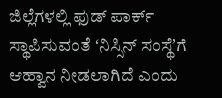ಜಿಲ್ಲೆಗಳಲ್ಲಿ ಫುಡ್ ಪಾರ್ಕ್ ಸ್ಥಾಪಿಸುವಂತೆ ʻನಿಸ್ಸಿನ್ ಸಂಸ್ಥೆʼಗೆ ಆಹ್ವಾನ ನೀಡಲಾಗಿದೆ ಎಂದು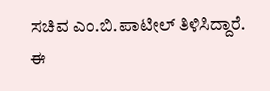ಸಚಿವ ಎಂ.ಬಿ.ಪಾಟೀಲ್ ತಿಳಿಸಿದ್ದಾರೆ. ಈ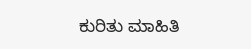ಕುರಿತು ಮಾಹಿತಿ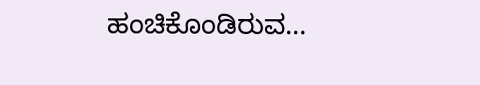ಹಂಚಿಕೊಂಡಿರುವ…